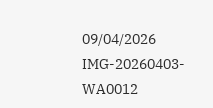09/04/2026
IMG-20260403-WA0012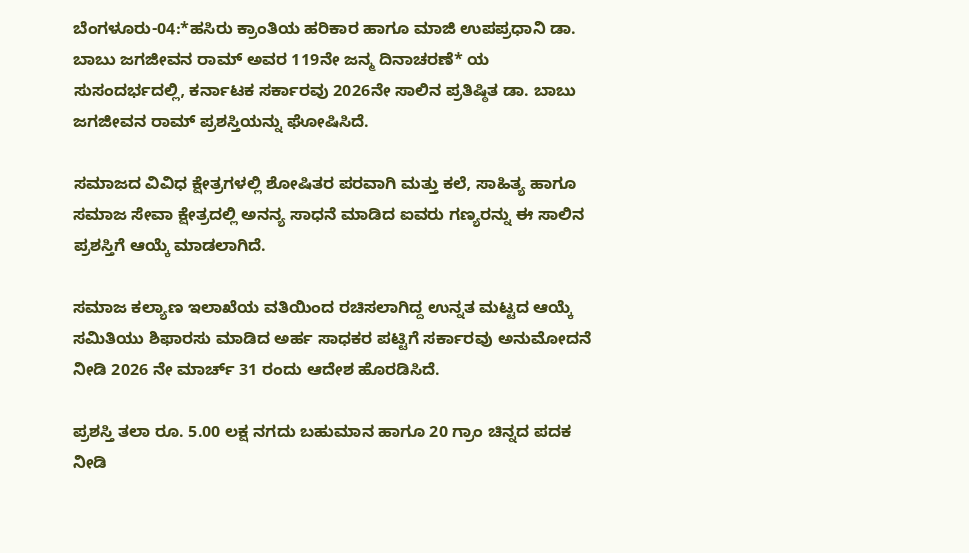ಬೆಂಗಳೂರು-04:*ಹಸಿರು ಕ್ರಾಂತಿಯ ಹರಿಕಾರ ಹಾಗೂ ಮಾಜಿ ಉಪಪ್ರಧಾನಿ ಡಾ. ಬಾಬು ಜಗಜೀವನ ರಾಮ್ ಅವರ 119ನೇ ಜನ್ಮ ದಿನಾಚರಣೆ* ಯ ಸುಸಂದರ್ಭದಲ್ಲಿ, ಕರ್ನಾಟಕ ಸರ್ಕಾರವು 2026ನೇ ಸಾಲಿನ ಪ್ರತಿಷ್ಠಿತ ಡಾ. ಬಾಬು ಜಗಜೀವನ ರಾಮ್ ಪ್ರಶಸ್ತಿಯನ್ನು ಘೋಷಿಸಿದೆ.

ಸಮಾಜದ ವಿವಿಧ ಕ್ಷೇತ್ರಗಳಲ್ಲಿ ಶೋಷಿತರ ಪರವಾಗಿ ಮತ್ತು ಕಲೆ, ಸಾಹಿತ್ಯ ಹಾಗೂ ಸಮಾಜ ಸೇವಾ ಕ್ಷೇತ್ರದಲ್ಲಿ ಅನನ್ಯ ಸಾಧನೆ ಮಾಡಿದ ಐವರು ಗಣ್ಯರನ್ನು ಈ ಸಾಲಿನ ಪ್ರಶಸ್ತಿಗೆ ಆಯ್ಕೆ ಮಾಡಲಾಗಿದೆ.

ಸಮಾಜ ಕಲ್ಯಾಣ ಇಲಾಖೆಯ ವತಿಯಿಂದ ರಚಿಸಲಾಗಿದ್ದ ಉನ್ನತ ಮಟ್ಟದ ಆಯ್ಕೆ ಸಮಿತಿಯು ಶಿಫಾರಸು ಮಾಡಿದ ಅರ್ಹ ಸಾಧಕರ ಪಟ್ಟಿಗೆ ಸರ್ಕಾರವು ಅನುಮೋದನೆ ನೀಡಿ 2026 ನೇ ಮಾರ್ಚ್ 31 ರಂದು ಆದೇಶ ಹೊರಡಿಸಿದೆ.

ಪ್ರಶಸ್ತಿ ತಲಾ ರೂ. 5.00 ಲಕ್ಷ ನಗದು ಬಹುಮಾನ ಹಾಗೂ 20 ಗ್ರಾಂ ಚಿನ್ನದ ಪದಕ ನೀಡಿ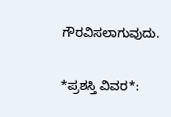ಗೌರವಿಸಲಾಗುವುದು.

*ಪ್ರಶಸ್ತಿ ವಿವರ*: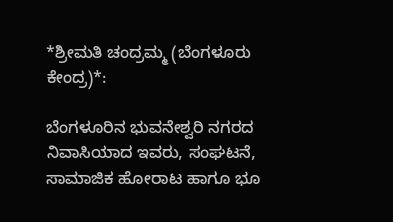*ಶ್ರೀಮತಿ ಚಂದ್ರಮ್ಮ (ಬೆಂಗಳೂರು ಕೇಂದ್ರ)*:

ಬೆಂಗಳೂರಿನ ಭುವನೇಶ್ವರಿ ನಗರದ ನಿವಾಸಿಯಾದ ಇವರು, ಸಂಘಟನೆ, ಸಾಮಾಜಿಕ ಹೋರಾಟ ಹಾಗೂ ಭೂ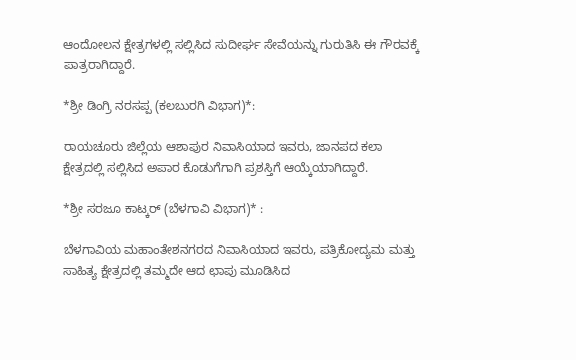ಆಂದೋಲನ ಕ್ಷೇತ್ರಗಳಲ್ಲಿ ಸಲ್ಲಿಸಿದ ಸುದೀರ್ಘ ಸೇವೆಯನ್ನು ಗುರುತಿಸಿ ಈ ಗೌರವಕ್ಕೆ ಪಾತ್ರರಾಗಿದ್ದಾರೆ.

*ಶ್ರೀ ಡಿಂಗ್ರಿ ನರಸಪ್ಪ (ಕಲಬುರಗಿ ವಿಭಾಗ)*:

ರಾಯಚೂರು ಜಿಲ್ಲೆಯ ಆಶಾಪುರ ನಿವಾಸಿಯಾದ ಇವರು, ಜಾನಪದ ಕಲಾ ಕ್ಷೇತ್ರದಲ್ಲಿ ಸಲ್ಲಿಸಿದ ಅಪಾರ ಕೊಡುಗೆಗಾಗಿ ಪ್ರಶಸ್ತಿಗೆ ಆಯ್ಕೆಯಾಗಿದ್ದಾರೆ.

*ಶ್ರೀ ಸರಜೂ ಕಾಟ್ಕರ್ (ಬೆಳಗಾವಿ ವಿಭಾಗ)* :

ಬೆಳಗಾವಿಯ ಮಹಾಂತೇಶನಗರದ ನಿವಾಸಿಯಾದ ಇವರು, ಪತ್ರಿಕೋದ್ಯಮ ಮತ್ತು ಸಾಹಿತ್ಯ ಕ್ಷೇತ್ರದಲ್ಲಿ ತಮ್ಮದೇ ಆದ ಛಾಪು ಮೂಡಿಸಿದ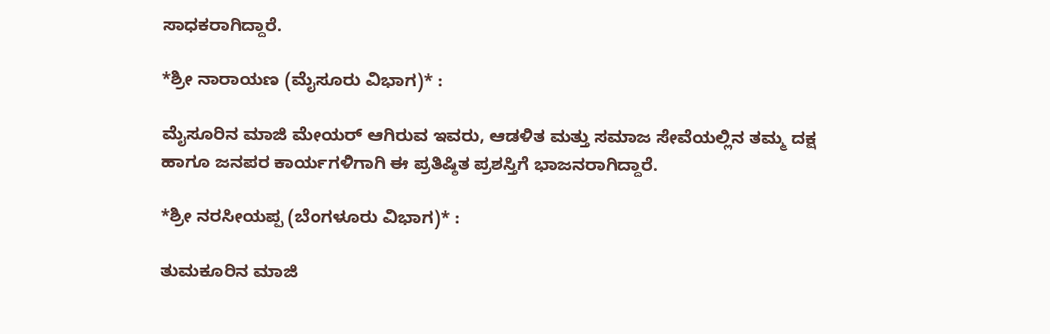ಸಾಧಕರಾಗಿದ್ದಾರೆ.

*ಶ್ರೀ ನಾರಾಯಣ (ಮೈಸೂರು ವಿಭಾಗ)* :

ಮೈಸೂರಿನ ಮಾಜಿ ಮೇಯರ್ ಆಗಿರುವ ಇವರು, ಆಡಳಿತ ಮತ್ತು ಸಮಾಜ ಸೇವೆಯಲ್ಲಿನ ತಮ್ಮ ದಕ್ಷ ಹಾಗೂ ಜನಪರ ಕಾರ್ಯಗಳಿಗಾಗಿ ಈ ಪ್ರತಿಷ್ಠಿತ ಪ್ರಶಸ್ತಿಗೆ ಭಾಜನರಾಗಿದ್ದಾರೆ.

*ಶ್ರೀ ನರಸೀಯಪ್ಪ (ಬೆಂಗಳೂರು ವಿಭಾಗ)* :

ತುಮಕೂರಿನ ಮಾಜಿ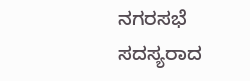ನಗರಸಭೆ ಸದಸ್ಯರಾದ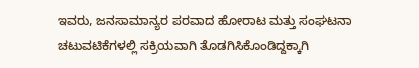ಇವರು, ಜನಸಾಮಾನ್ಯರ ಪರವಾದ ಹೋರಾಟ ಮತ್ತು ಸಂಘಟನಾ ಚಟುವಟಿಕೆಗಳಲ್ಲಿ ಸಕ್ರಿಯವಾಗಿ ತೊಡಗಿಸಿಕೊಂಡಿದ್ದಕ್ಕಾಗಿ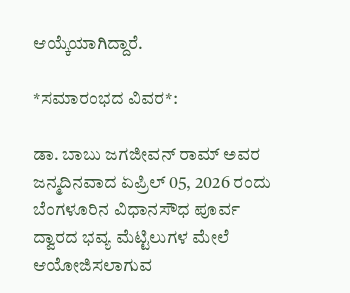ಆಯ್ಕೆಯಾಗಿದ್ದಾರೆ.

*ಸಮಾರಂಭದ ವಿವರ*:

ಡಾ. ಬಾಬು ಜಗಜೀವನ್ ರಾಮ್ ಅವರ ಜನ್ಮದಿನವಾದ ಏಪ್ರಿಲ್ 05, 2026 ರಂದು ಬೆಂಗಳೂರಿನ ವಿಧಾನಸೌಧ ಪೂರ್ವ ದ್ವಾರದ ಭವ್ಯ ಮೆಟ್ಟಿಲುಗಳ ಮೇಲೆ ಆಯೋಜಿಸಲಾಗುವ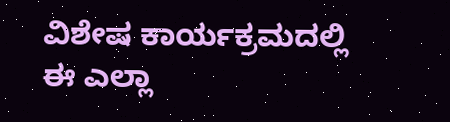ವಿಶೇಷ ಕಾರ್ಯಕ್ರಮದಲ್ಲಿ ಈ ಎಲ್ಲಾ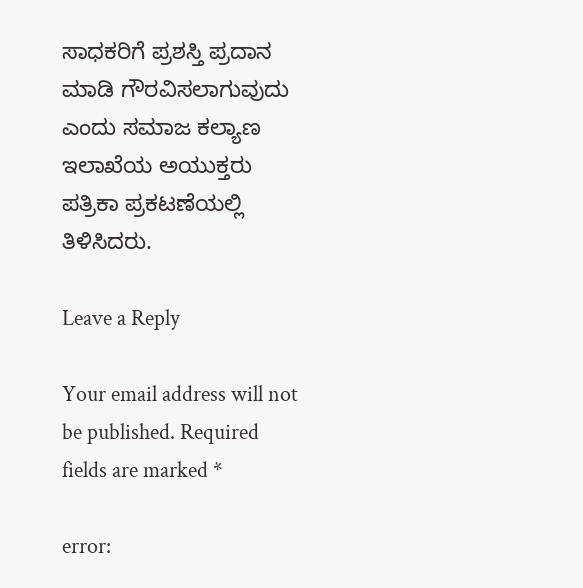ಸಾಧಕರಿಗೆ ಪ್ರಶಸ್ತಿ ಪ್ರದಾನ ಮಾಡಿ ಗೌರವಿಸಲಾಗುವುದು ಎಂದು ಸಮಾಜ ಕಲ್ಯಾಣ ಇಲಾಖೆಯ ಅಯುಕ್ತರು ಪತ್ರಿಕಾ ಪ್ರಕಟಣೆಯಲ್ಲಿ ತಿಳಿಸಿದರು.

Leave a Reply

Your email address will not be published. Required fields are marked *

error: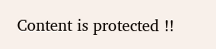Content is protected !!